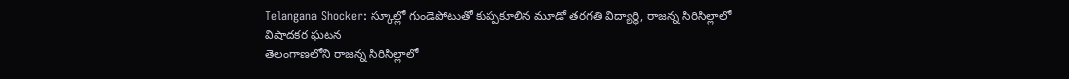Telangana Shocker: స్కూల్లో గుండెపోటుతో కుప్పకూలిన మూడో తరగతి విద్యార్థి, రాజన్న సిరిసిల్లాలో విషాదకర ఘటన
తెలంగాణలోని రాజన్న సిరిసిల్లాలో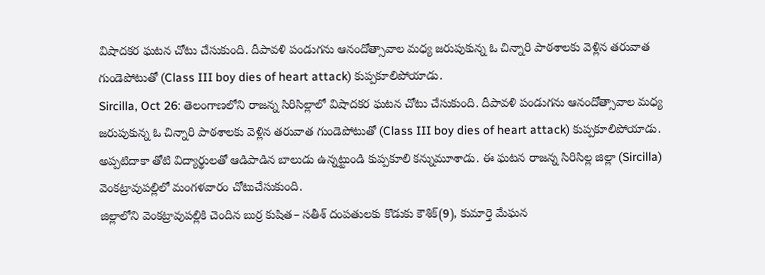విషాదకర ఘటన చోటు చేసుకుంది. దీపావళి పండుగను ఆనందోత్సావాల మధ్య జరుపుకున్న ఓ చిన్నారి పాఠశాలకు వెళ్లిన తరువాత గుండెపోటుతో (Class III boy dies of heart attack) కుప్పకూలిపోయాడు.
Sircilla, Oct 26: తెలంగాణలోని రాజన్న సిరిసిల్లాలో విషాదకర ఘటన చోటు చేసుకుంది. దీపావళి పండుగను ఆనందోత్సావాల మధ్య జరుపుకున్న ఓ చిన్నారి పాఠశాలకు వెళ్లిన తరువాత గుండెపోటుతో (Class III boy dies of heart attack) కుప్పకూలిపోయాడు. అప్పటిదాకా తోటి విద్యార్థులతో ఆడిపాడిన బాలుడు ఉన్నట్టుండి కుప్పకూలి కన్నుమూశాడు. ఈ ఘటన రాజన్న సిరిసిల్ల జిల్లా (Sircilla) వెంకట్రావుపల్లిలో మంగళవారం చోటుచేసుకుంది.
జిల్లాలోని వెంకట్రావుపల్లికి చెందిన బుర్ర కుషిత– సతీశ్ దంపతులకు కొడుకు కౌశిక్(9), కుమార్తె మేఘన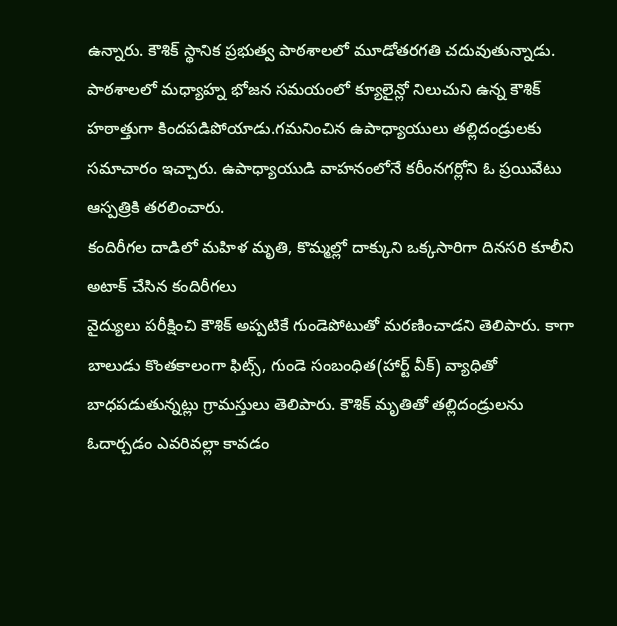ఉన్నారు. కౌశిక్ స్థానిక ప్రభుత్వ పాఠశాలలో మూడోతరగతి చదువుతున్నాడు. పాఠశాలలో మధ్యాహ్న భోజన సమయంలో క్యూలైన్లో నిలుచుని ఉన్న కౌశిక్ హఠాత్తుగా కిందపడిపోయాడు.గమనించిన ఉపాధ్యాయులు తల్లిదండ్రులకు సమాచారం ఇచ్చారు. ఉపాధ్యాయుడి వాహనంలోనే కరీంనగర్లోని ఓ ప్రయివేటు ఆస్పత్రికి తరలించారు.
కందిరీగల దాడిలో మహిళ మృతి, కొమ్మల్లో దాక్కుని ఒక్కసారిగా దినసరి కూలీని అటాక్ చేసిన కందిరీగలు
వైద్యులు పరీక్షించి కౌశిక్ అప్పటికే గుండెపోటుతో మరణించాడని తెలిపారు. కాగా బాలుడు కొంతకాలంగా ఫిట్స్, గుండె సంబంధిత(హార్ట్ వీక్) వ్యాధితో బాధపడుతున్నట్లు గ్రామస్తులు తెలిపారు. కౌశిక్ మృతితో తల్లిదండ్రులను ఓదార్చడం ఎవరివల్లా కావడం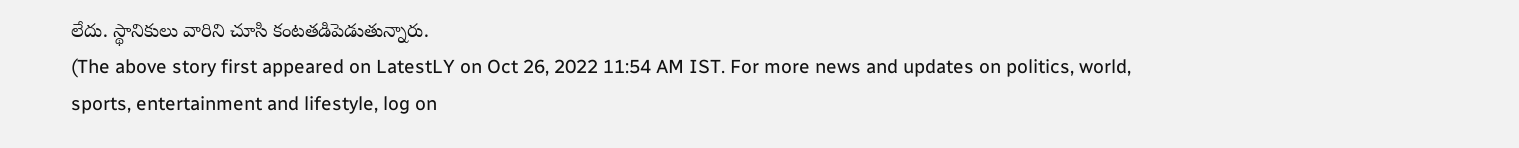లేదు. స్థానికులు వారిని చూసి కంటతడిపెడుతున్నారు.
(The above story first appeared on LatestLY on Oct 26, 2022 11:54 AM IST. For more news and updates on politics, world, sports, entertainment and lifestyle, log on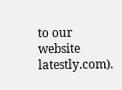to our website latestly.com).